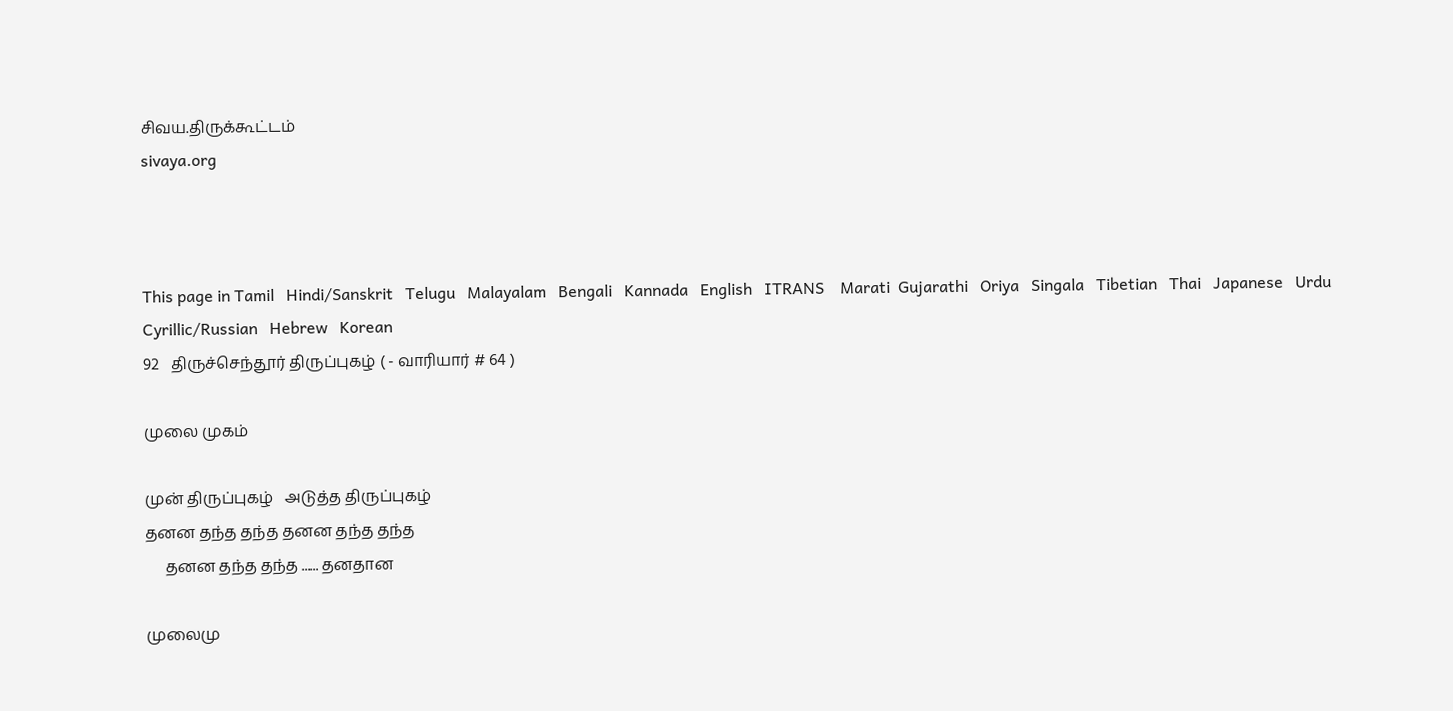சிவய.திருக்கூட்டம்
sivaya.org



This page in Tamil   Hindi/Sanskrit   Telugu   Malayalam   Bengali   Kannada   English   ITRANS    Marati  Gujarathi   Oriya   Singala   Tibetian   Thai   Japanese   Urdu   Cyrillic/Russian   Hebrew   Korean
92   திருச்செந்தூர் திருப்புகழ் ( - வாரியார் # 64 )

முலை முகம்

முன் திருப்புகழ்   அடுத்த திருப்புகழ்
தனன தந்த தந்த தனன தந்த தந்த
     தனன தந்த தந்த ...... தனதான

முலைமு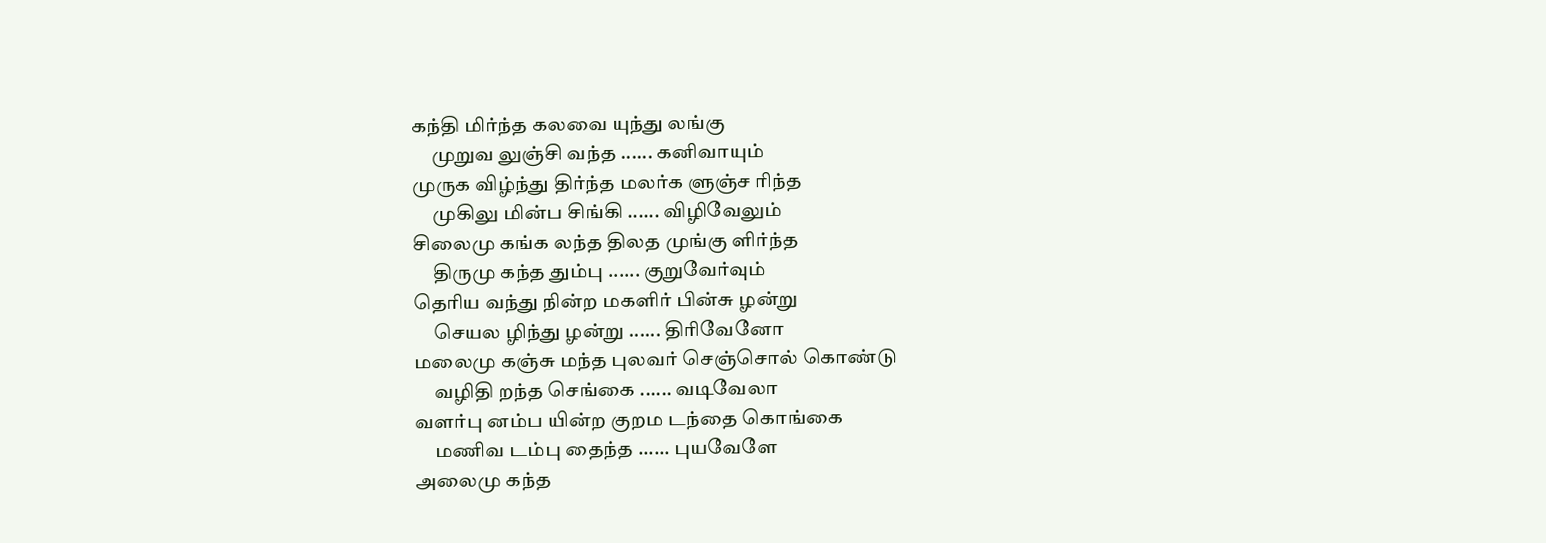கந்தி மிர்ந்த கலவை யுந்து லங்கு
     முறுவ லுஞ்சி வந்த ...... கனிவாயும்
முருக விழ்ந்து திர்ந்த மலர்க ளுஞ்ச ரிந்த
     முகிலு மின்ப சிங்கி ...... விழிவேலும்
சிலைமு கங்க லந்த திலத முங்கு ளிர்ந்த
     திருமு கந்த தும்பு ...... குறுவேர்வும்
தெரிய வந்து நின்ற மகளிர் பின்சு ழன்று
     செயல ழிந்து ழன்று ...... திரிவேனோ
மலைமு கஞ்சு மந்த புலவர் செஞ்சொல் கொண்டு
     வழிதி றந்த செங்கை ...... வடிவேலா
வளர்பு னம்ப யின்ற குறம டந்தை கொங்கை
     மணிவ டம்பு தைந்த ...... புயவேளே
அலைமு கந்த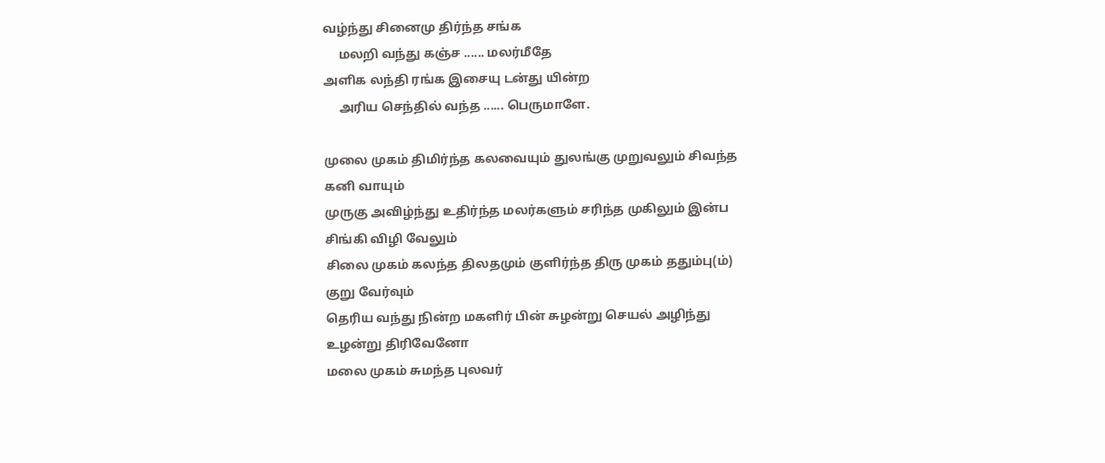வழ்ந்து சினைமு திர்ந்த சங்க
     மலறி வந்து கஞ்ச ...... மலர்மீதே
அளிக லந்தி ரங்க இசையு டன்து யின்ற
     அரிய செந்தில் வந்த ...... பெருமாளே.

முலை முகம் திமிர்ந்த கலவையும் துலங்கு முறுவலும் சிவந்த
கனி வாயும்
முருகு அவிழ்ந்து உதிர்ந்த மலர்களும் சரிந்த முகிலும் இன்ப
சிங்கி விழி வேலும்
சிலை முகம் கலந்த திலதமும் குளிர்ந்த திரு முகம் ததும்பு(ம்)
குறு வேர்வும்
தெரிய வந்து நின்ற மகளிர் பின் சுழன்று செயல் அழிந்து
உழன்று திரிவேனோ
மலை முகம் சுமந்த புலவர்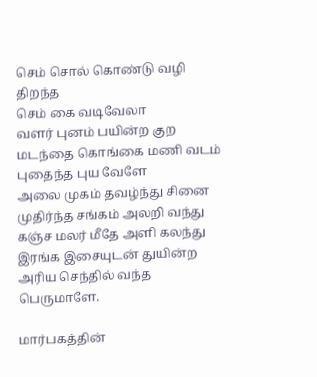செம் சொல் கொண்டு வழி திறந்த
செம் கை வடிவேலா
வளர் புனம் பயின்ற குற மடந்தை கொங்கை மணி வடம்
புதைந்த புய வேளே
அலை முகம் தவழ்ந்து சினை முதிர்ந்த சங்கம் அலறி வந்து
கஞ்ச மலர் மீதே அளி கலந்து இரங்க இசையுடன் துயின்ற
அரிய செந்தில் வந்த பெருமாளே.

மார்பகத்தின்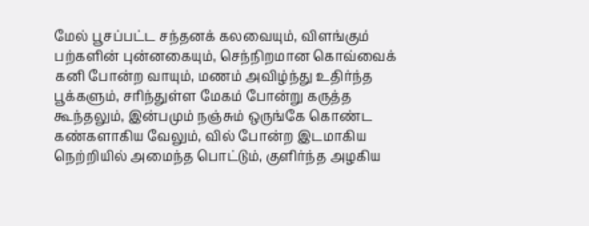மேல் பூசப்பட்ட சந்தனக் கலவையும், விளங்கும் பற்களின் புன்னகையும், செந்நிறமான கொவ்வைக் கனி போன்ற வாயும், மணம் அவிழ்ந்து உதிர்ந்த பூக்களும், சரிந்துள்ள மேகம் போன்று கருத்த கூந்தலும், இன்பமும் நஞ்சும் ஒருங்கே கொண்ட கண்களாகிய வேலும், வில் போன்ற இடமாகிய நெற்றியில் அமைந்த பொட்டும், குளிர்ந்த அழகிய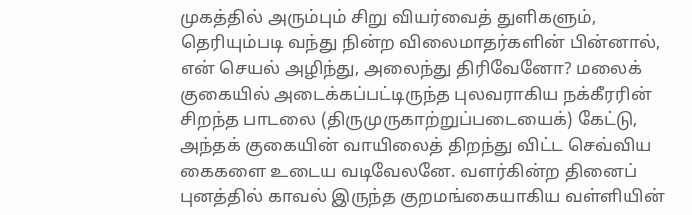முகத்தில் அரும்பும் சிறு வியர்வைத் துளிகளும், தெரியும்படி வந்து நின்ற விலைமாதர்களின் பின்னால், என் செயல் அழிந்து, அலைந்து திரிவேனோ? மலைக் குகையில் அடைக்கப்பட்டிருந்த புலவராகிய நக்கீரரின் சிறந்த பாடலை (திருமுருகாற்றுப்படையைக்) கேட்டு, அந்தக் குகையின் வாயிலைத் திறந்து விட்ட செவ்விய கைகளை உடைய வடிவேலனே. வளர்கின்ற தினைப் புனத்தில் காவல் இருந்த குறமங்கையாகிய வள்ளியின்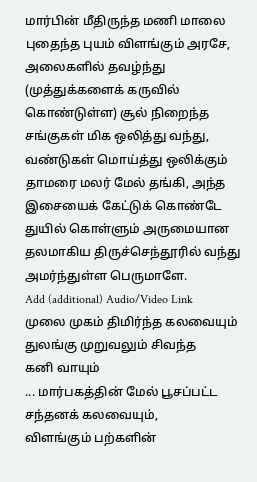மார்பின் மீதிருந்த மணி மாலை புதைந்த புயம் விளங்கும் அரசே, அலைகளில் தவழ்ந்து (முத்துக்களைக் கருவில் கொண்டுள்ள) சூல் நிறைந்த சங்குகள் மிக ஒலித்து வந்து, வண்டுகள் மொய்த்து ஒலிக்கும் தாமரை மலர் மேல் தங்கி, அந்த இசையைக் கேட்டுக் கொண்டே துயில் கொள்ளும் அருமையான தலமாகிய திருச்செந்தூரில் வந்து அமர்ந்துள்ள பெருமாளே.
Add (additional) Audio/Video Link
முலை முகம் திமிர்ந்த கலவையும் துலங்கு முறுவலும் சிவந்த
கனி வாயும்
... மார்பகத்தின் மேல் பூசப்பட்ட சந்தனக் கலவையும்,
விளங்கும் பற்களின்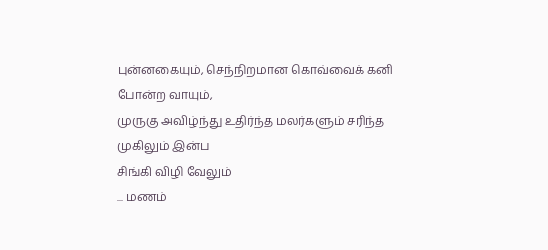புன்னகையும், செந்நிறமான கொவ்வைக் கனி
போன்ற வாயும்,
முருகு அவிழ்ந்து உதிர்ந்த மலர்களும் சரிந்த முகிலும் இன்ப
சிங்கி விழி வேலும்
... மணம்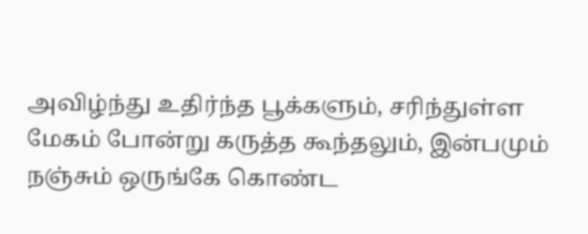அவிழ்ந்து உதிர்ந்த பூக்களும், சரிந்துள்ள
மேகம் போன்று கருத்த கூந்தலும், இன்பமும் நஞ்சும் ஒருங்கே கொண்ட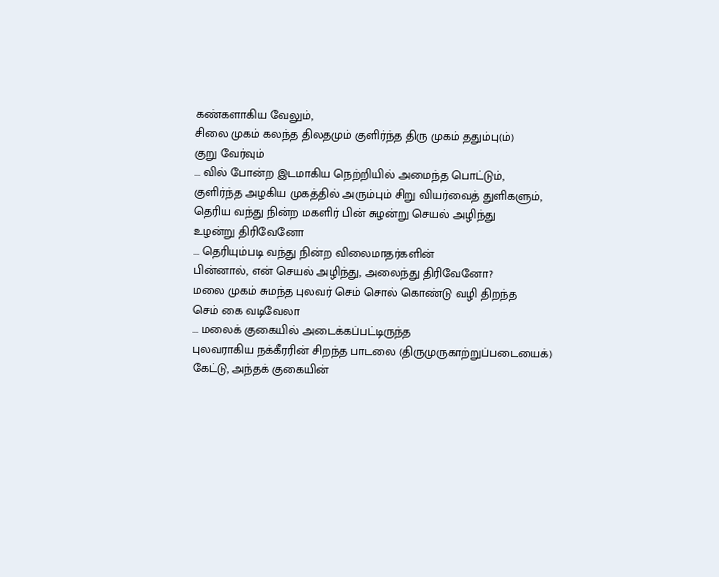கண்களாகிய வேலும்,
சிலை முகம் கலந்த திலதமும் குளிர்ந்த திரு முகம் ததும்பு(ம்)
குறு வேர்வும்
... வில் போன்ற இடமாகிய நெற்றியில் அமைந்த பொட்டும்,
குளிர்ந்த அழகிய முகத்தில் அரும்பும் சிறு வியர்வைத் துளிகளும்,
தெரிய வந்து நின்ற மகளிர் பின் சுழன்று செயல் அழிந்து
உழன்று திரிவேனோ
... தெரியும்படி வந்து நின்ற விலைமாதர்களின்
பின்னால், என் செயல் அழிந்து, அலைந்து திரிவேனோ?
மலை முகம் சுமந்த புலவர் செம் சொல் கொண்டு வழி திறந்த
செம் கை வடிவேலா
... மலைக் குகையில் அடைக்கப்பட்டிருந்த
புலவராகிய நக்கீரரின் சிறந்த பாடலை (திருமுருகாற்றுப்படையைக்)
கேட்டு, அந்தக் குகையின்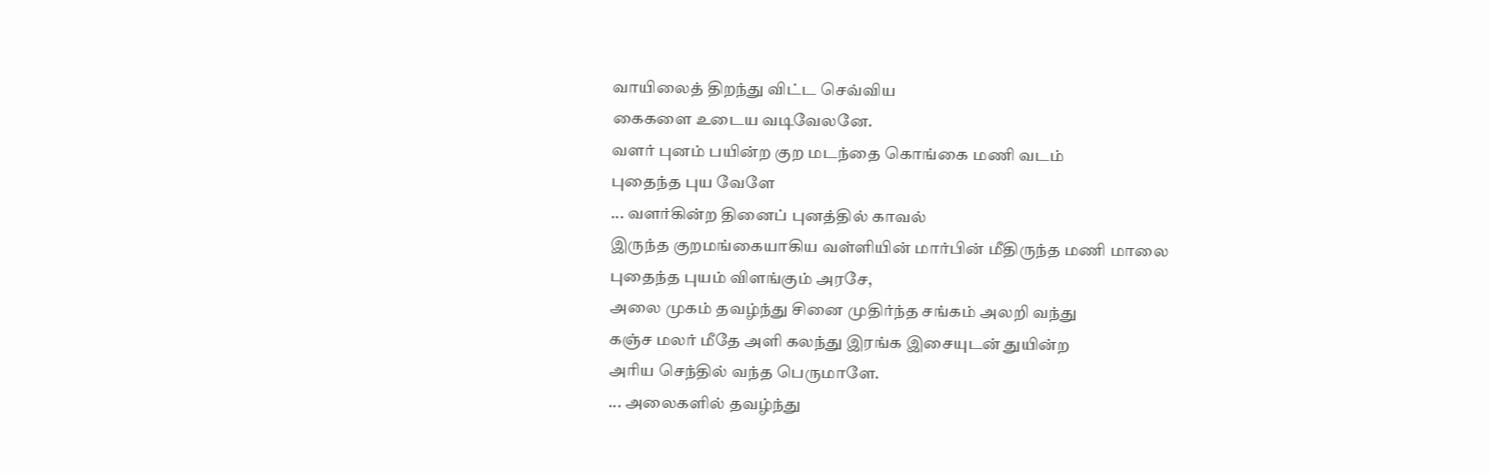வாயிலைத் திறந்து விட்ட செவ்விய
கைகளை உடைய வடிவேலனே.
வளர் புனம் பயின்ற குற மடந்தை கொங்கை மணி வடம்
புதைந்த புய வேளே
... வளர்கின்ற தினைப் புனத்தில் காவல்
இருந்த குறமங்கையாகிய வள்ளியின் மார்பின் மீதிருந்த மணி மாலை
புதைந்த புயம் விளங்கும் அரசே,
அலை முகம் தவழ்ந்து சினை முதிர்ந்த சங்கம் அலறி வந்து
கஞ்ச மலர் மீதே அளி கலந்து இரங்க இசையுடன் துயின்ற
அரிய செந்தில் வந்த பெருமாளே.
... அலைகளில் தவழ்ந்து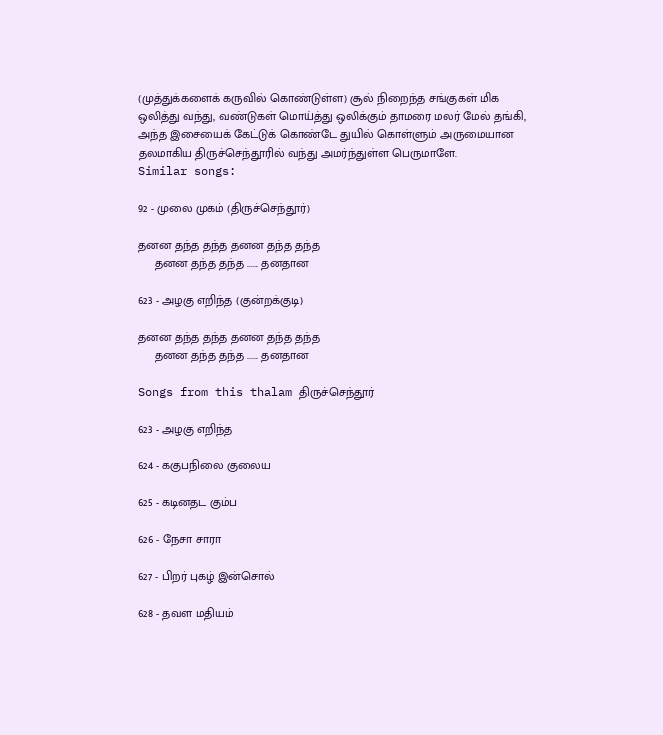(முத்துக்களைக் கருவில் கொண்டுள்ள) சூல் நிறைந்த சங்குகள் மிக
ஒலித்து வந்து, வண்டுகள் மொய்த்து ஒலிக்கும் தாமரை மலர் மேல் தங்கி,
அந்த இசையைக் கேட்டுக் கொண்டே துயில் கொள்ளும் அருமையான
தலமாகிய திருச்செந்தூரில் வந்து அமர்ந்துள்ள பெருமாளே.
Similar songs:

92 - முலை முகம் (திருச்செந்தூர்)

தனன தந்த தந்த தனன தந்த தந்த
     தனன தந்த தந்த ...... தனதான

623 - அழகு எறிந்த (குன்றக்குடி)

தனன தந்த தந்த தனன தந்த தந்த
     தனன தந்த தந்த ...... தனதான

Songs from this thalam திருச்செந்தூர்

623 - அழகு எறிந்த

624 - ககுபநிலை குலைய

625 - கடினதட கும்ப

626 - நேசா சாரா

627 - பிறர் புகழ் இன்சொல்

628 - தவள மதியம்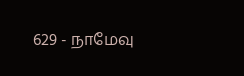629 - நாமேவு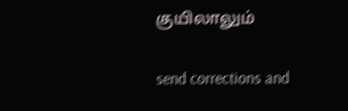குயிலாலும்

send corrections and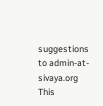suggestions to admin-at-sivaya.org
This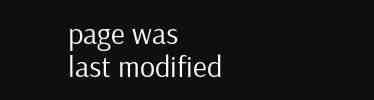page was last modified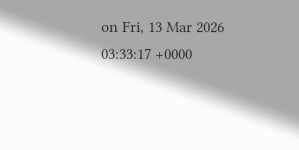on Fri, 13 Mar 2026 03:33:17 +0000